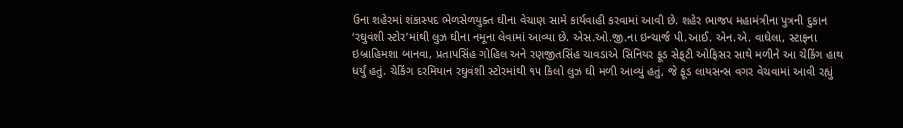ઉના શહેરમાં શંકાસ્પદ ભેળસેળયુક્ત ઘીના વેચાણ સામે કાર્યવાહી કરવામાં આવી છે. શહેર ભાજપ મહામંત્રીના પુત્રની દુકાન ‘રઘુવંશી સ્ટોર’માંથી લુઝ ઘીના નમૂના લેવામાં આવ્યા છે. એસ.ઓ.જી.ના ઇન્ચાર્જ પી.આઈ. એન.એ. વાઘેલા, સ્ટાફના ઇબ્રાહિમશા બાનવા, પ્રતાપસિંહ ગોહિલ અને રણજીતસિંહ ચાવડાએ સિનિયર ફૂડ સેફ્‌ટી ઓફિસર સાથે મળીને આ ચેકિંગ હાથ ધર્યું હતું. ચેકિંગ દરમિયાન રઘુવંશી સ્ટોરમાંથી ૧૫ કિલો લુઝ ઘી મળી આવ્યું હતું, જે ફૂડ લાયસન્સ વગર વેચવામાં આવી રહ્યું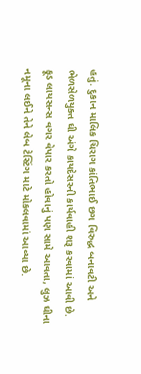હતું. દુકાન માલિક ચિરાગ કાંતિભાઈ છગ વિરુદ્ધ બનાવટી અને ભેળસેળયુક્ત ઘી અંગે કાયદેસરની કાર્યવાહી શરૂ કરવામાં આવી છે. ફૂડ લાયસન્સ વગર વેપાર કરતો હોવાનું પણ સામે આવતા, લુઝ ઘીના નમૂના લઈને તેને લેબ ટેસ્ટિંગ માટે મોકલવામાં આવ્યા છે.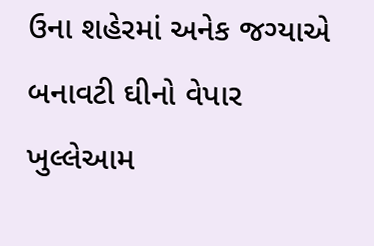ઉના શહેરમાં અનેક જગ્યાએ બનાવટી ઘીનો વેપાર ખુલ્લેઆમ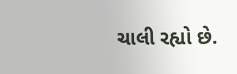ચાલી રહ્યો છે.